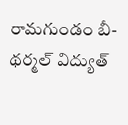రామగుండం బీ-థర్మల్ విద్యుత్‌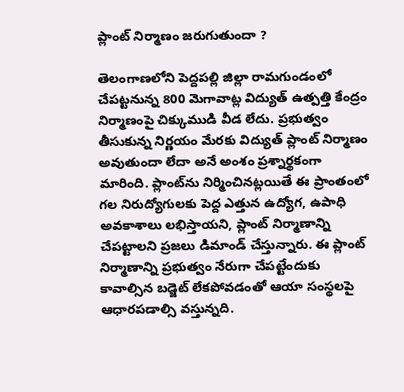ప్లాంట్‌ నిర్మాణం జరుగుతుందా ?

తెలంగాణలోని పెద్దపల్లి జిల్లా రామగుండంలో చేపట్టనున్న 800 మెగావాట్ల విద్యుత్‌ ఉత్పత్తి కేంద్రం నిర్మాణంపై చిక్కుముడి వీడ లేదు. ప్రభుత్వం తీసుకున్న నిర్ణయం మేరకు విద్యుత్‌ ప్లాంట్‌ నిర్మాణం అవుతుందా లేదా అనే అంశం ప్రశ్నార్థకంగా మారింది. ప్లాంట్‌ను నిర్మించినట్లయితే ఈ ప్రాంతంలో గల నిరుద్యోగులకు పెద్ద ఎత్తున ఉద్యోగ, ఉపాధి అవకాశాలు లభిస్తాయని, ప్లాంట్‌ నిర్మాణాన్ని చేపట్టాలని ప్రజలు డిమాండ్‌ చేస్తున్నారు. ఈ ప్లాంట్‌ నిర్మాణాన్ని ప్రభుత్వం నేరుగా చేపట్టేందుకు కావాల్సిన బడ్జెట్‌ లేకపోవడంతో ఆయా సంస్థలపై ఆధారపడాల్సి వస్తున్నది.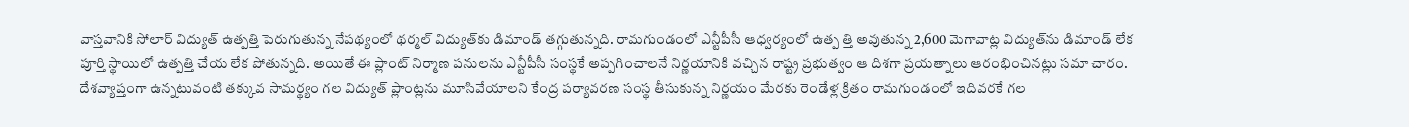వాస్తవానికి సోలార్‌ విద్యుత్‌ ఉత్పత్తి పెరుగుతున్న నేపథ్యంలో థర్మల్‌ విద్యుత్‌కు డిమాండ్‌ తగ్గుతున్నది. రామగుండంలో ఎన్టీపీసీ ఆధ్వర్యంలో ఉత్ప త్తి అవుతున్న 2,600 మెగావాట్ల విద్యుత్‌ను డిమాండ్‌ లేక పూర్తి స్థాయిలో ఉత్పత్తి చేయ లేక పోతున్నది. అయితే ఈ ప్లాంట్‌ నిర్మాణ పనులను ఎన్టీపీసీ సంస్థకే అప్పగించాలనే నిర్ణయానికి వచ్చిన రాష్ట్ర ప్రభుత్వం ఆ దిశగా ప్రయత్నాలు ఆరంభించినట్లు సమా చారం. దేశవ్యాప్తంగా ఉన్నటువంటి తక్కువ సామర్థ్యం గల విద్యుత్‌ ప్లాంట్లను మూసివేయాలని కేంద్ర పర్యావరణ సంస్థ తీసుకున్న నిర్ణయం మేరకు రెండేళ్ల క్రితం రామగుండంలో ఇదివరకే గల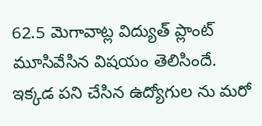62.5 మెగావాట్ల విద్యుత్‌ ప్లాంట్‌ మూసివేసిన విషయం తెలిసిందే. ఇక్కడ పని చేసిన ఉద్యోగుల ను మరో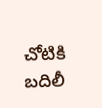చోటికి బదిలీ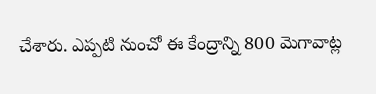చేశారు. ఎప్పటి నుంచో ఈ కేంద్రాన్ని 800 మెగావాట్ల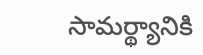సామర్థ్యానికి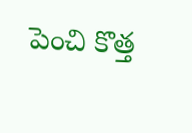పెంచి కొత్త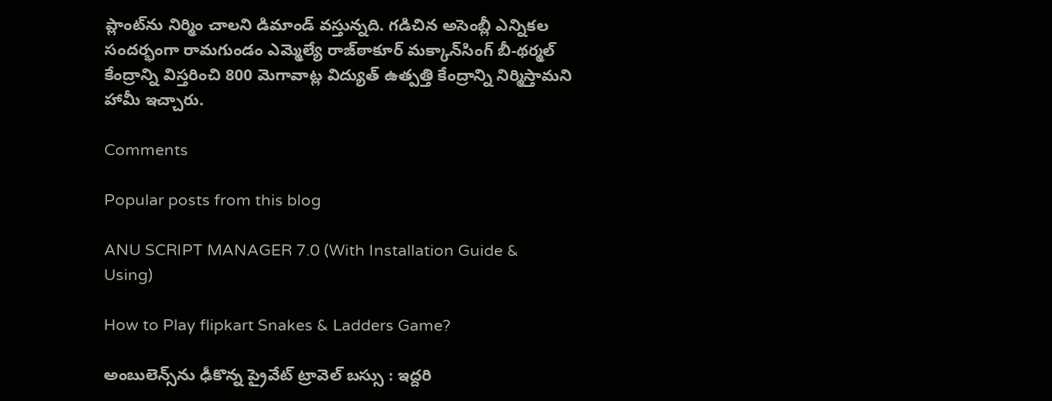ప్లాంట్‌ను నిర్మిం చాలని డిమాండ్‌ వస్తున్నది. గడిచిన అసెంబ్లీ ఎన్నికల సందర్భంగా రామగుండం ఎమ్మెల్యే రాజ్‌ఠాకూర్‌ మక్కాన్‌సింగ్‌ బీ-థర్మల్‌ కేంద్రాన్ని విస్తరించి 800 మెగావాట్ల విద్యుత్‌ ఉత్పత్తి కేంద్రాన్ని నిర్మిస్తామని హామీ ఇచ్చారు.

Comments

Popular posts from this blog

ANU SCRIPT MANAGER 7.0 (With Installation Guide & Using)

How to Play flipkart Snakes & Ladders Game?

అంబులెన్స్‌ను ఢీకొన్న ప్రైవేట్ ట్రావెల్ బస్సు : ఇద్దరి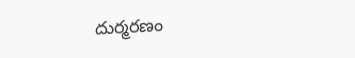దుర్మరణం